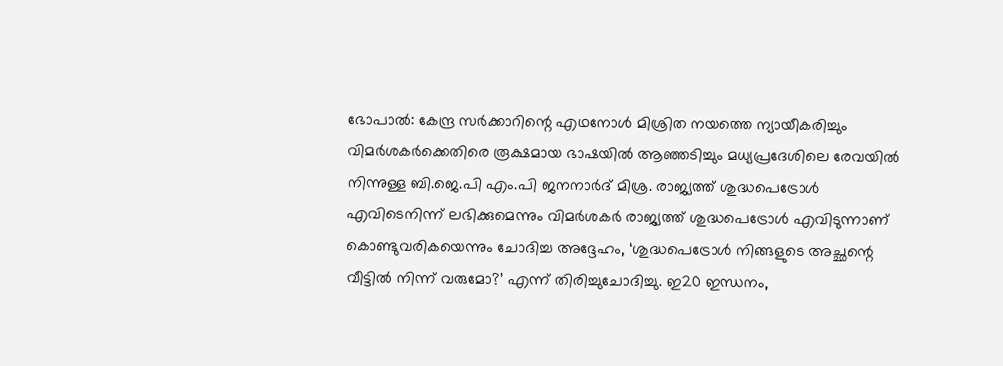ഭോപാൽ: കേന്ദ്ര സർക്കാറിന്റെ എഥനോൾ മിശ്രിത നയത്തെ ന്യായീകരിച്ചും വിമർശകർക്കെതിരെ രൂക്ഷമായ ഭാഷയിൽ ആഞ്ഞടിച്ചും മധ്യപ്രദേശിലെ രേവയിൽ നിന്നുള്ള ബി.ജെ.പി എം.പി ജനനാർദ് മിശ്ര. രാജ്യത്ത് ശുദ്ധപെട്രോൾ എവിടെനിന്ന് ലഭിക്കുമെന്നും വിമർശകർ രാജ്യത്ത് ശുദ്ധപെട്രോൾ എവിടുന്നാണ് കൊണ്ടുവരികയെന്നും ചോദിച്ച അദ്ദേഹം, ‘ശുദ്ധപെട്രോൾ നിങ്ങളുടെ അച്ഛന്റെ വീട്ടിൽ നിന്ന് വരുമോ?’ എന്ന് തിരിച്ചുചോദിച്ചു. ഇ20 ഇന്ധനം,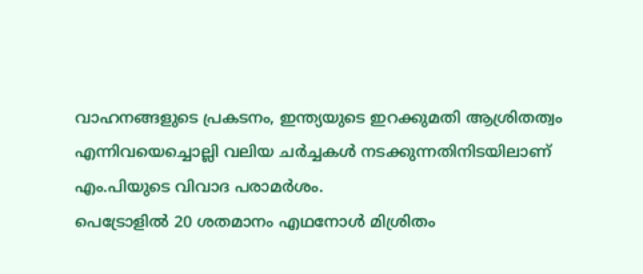വാഹനങ്ങളുടെ പ്രകടനം, ഇന്ത്യയുടെ ഇറക്കുമതി ആശ്രിതത്വം എന്നിവയെച്ചൊല്ലി വലിയ ചർച്ചകൾ നടക്കുന്നതിനിടയിലാണ് എം.പിയുടെ വിവാദ പരാമർശം.
പെട്രോളിൽ 20 ശതമാനം എഥനോൾ മിശ്രിതം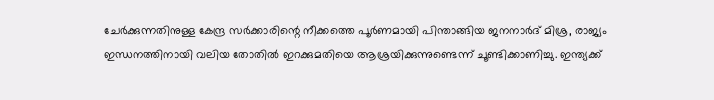ചേർക്കുന്നതിനുള്ള കേന്ദ്ര സർക്കാരിന്റെ നീക്കത്തെ പൂർണമായി പിന്താങ്ങിയ ജനനാർദ് മിശ്ര, രാജ്യം ഇന്ധനത്തിനായി വലിയ തോതിൽ ഇറക്കുമതിയെ ആശ്രയിക്കുന്നുണ്ടെന്ന് ചൂണ്ടിക്കാണിച്ചു. ഇന്ത്യക്ക്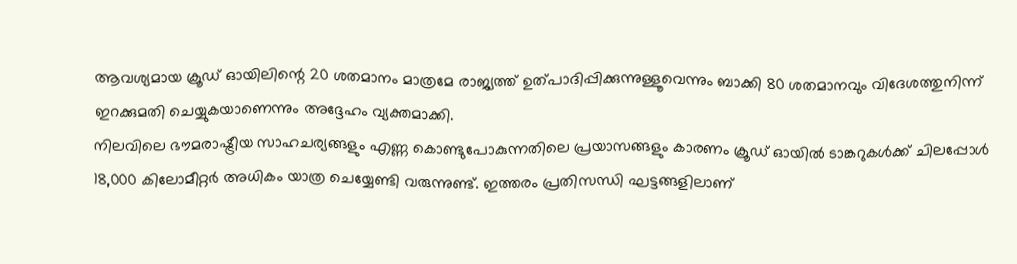ആവശ്യമായ ക്രൂഡ് ഓയിലിന്റെ 20 ശതമാനം മാത്രമേ രാജ്യത്ത് ഉത്പാദിപ്പിക്കുന്നുള്ളൂവെന്നും ബാക്കി 80 ശതമാനവും വിദേശത്തുനിന്ന് ഇറക്കുമതി ചെയ്യുകയാണെന്നും അദ്ദേഹം വ്യക്തമാക്കി.
നിലവിലെ ഭൗമരാഷ്ട്രീയ സാഹചര്യങ്ങളും എണ്ണ കൊണ്ടുപോകുന്നതിലെ പ്രയാസങ്ങളും കാരണം ക്രൂഡ് ഓയിൽ ടാങ്കറുകൾക്ക് ചിലപ്പോൾ 18,000 കിലോമീറ്റർ അധികം യാത്ര ചെയ്യേണ്ടി വരുന്നുണ്ട്. ഇത്തരം പ്രതിസന്ധി ഘട്ടങ്ങളിലാണ്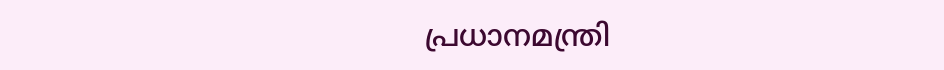പ്രധാനമന്ത്രി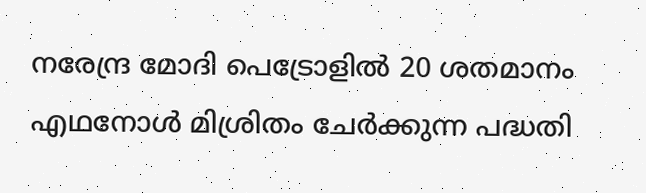നരേന്ദ്ര മോദി പെട്രോളിൽ 20 ശതമാനം എഥനോൾ മിശ്രിതം ചേർക്കുന്ന പദ്ധതി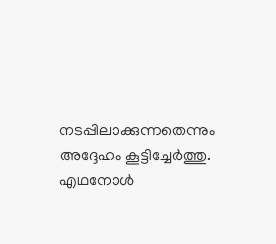നടപ്പിലാക്കുന്നതെന്നും അദ്ദേഹം കൂട്ടിച്ചേർത്തു.
എഥനോൾ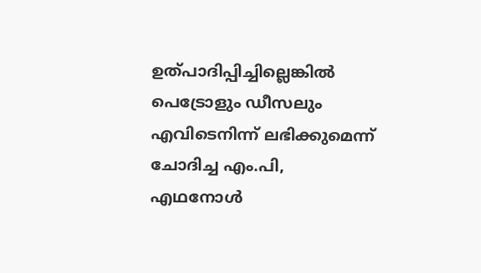ഉത്പാദിപ്പിച്ചില്ലെങ്കിൽ പെട്രോളും ഡീസലും എവിടെനിന്ന് ലഭിക്കുമെന്ന് ചോദിച്ച എം.പി, എഥനോൾ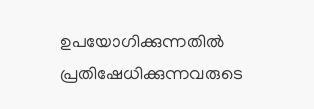ഉപയോഗിക്കുന്നതിൽ പ്രതിഷേധിക്കുന്നവരുടെ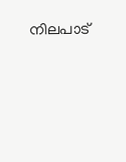നിലപാട്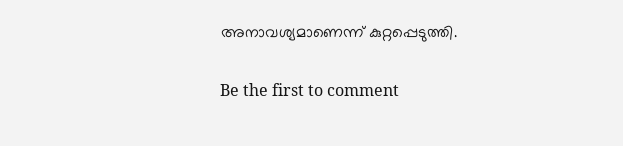അനാവശ്യമാണെന്ന് കുറ്റപ്പെടുത്തി.

Be the first to comment